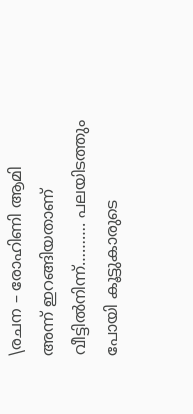\രചന – രോഹിണി ആമി
അന്ന് ഇറങ്ങിയതാണ് വീട്ടിൽനിന്ന്………. പലയിടത്തും പോയി കൂട്ടുകാരുടെ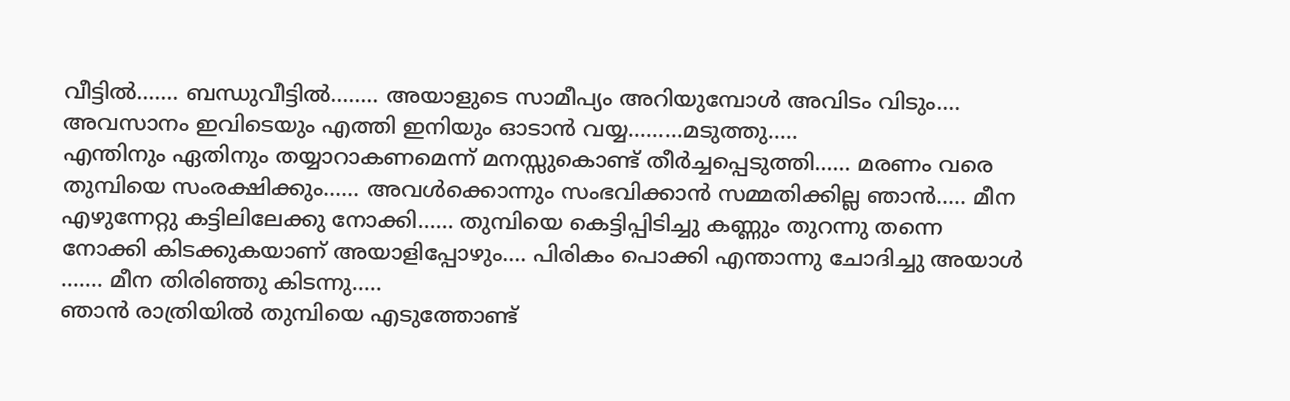വീട്ടിൽ……. ബന്ധുവീട്ടിൽ…….. അയാളുടെ സാമീപ്യം അറിയുമ്പോൾ അവിടം വിടും…. അവസാനം ഇവിടെയും എത്തി ഇനിയും ഓടാൻ വയ്യ………മടുത്തു…..
എന്തിനും ഏതിനും തയ്യാറാകണമെന്ന് മനസ്സുകൊണ്ട് തീർച്ചപ്പെടുത്തി…… മരണം വരെ തുമ്പിയെ സംരക്ഷിക്കും…… അവൾക്കൊന്നും സംഭവിക്കാൻ സമ്മതിക്കില്ല ഞാൻ….. മീന എഴുന്നേറ്റു കട്ടിലിലേക്കു നോക്കി…… തുമ്പിയെ കെട്ടിപ്പിടിച്ചു കണ്ണും തുറന്നു തന്നെ നോക്കി കിടക്കുകയാണ് അയാളിപ്പോഴും…. പിരികം പൊക്കി എന്താന്നു ചോദിച്ചു അയാൾ ……. മീന തിരിഞ്ഞു കിടന്നു…..
ഞാൻ രാത്രിയിൽ തുമ്പിയെ എടുത്തോണ്ട്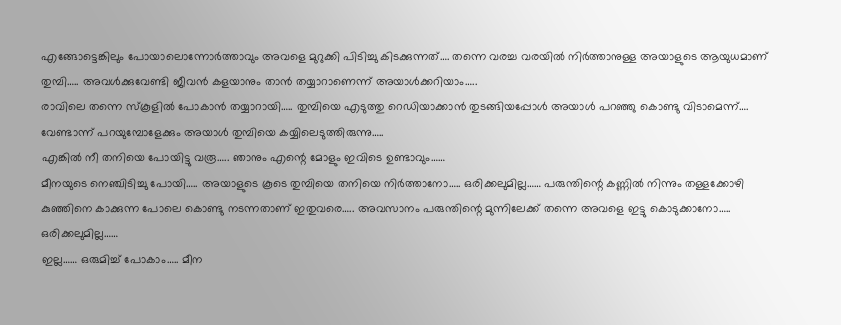എങ്ങോട്ടെങ്കിലും പോയാലൊന്നോർത്താവും അവളെ മുറുക്കി പിടിച്ചു കിടക്കുന്നത്…. തന്നെ വരച്ച വരയിൽ നിർത്താനുള്ള അയാളുടെ ആയുധമാണ് തുമ്പി….. അവൾക്കുവേണ്ടി ജീവൻ കളയാനും താൻ തയ്യാറാണെന്ന് അയാൾക്കറിയാം…..
രാവിലെ തന്നെ സ്കൂളിൽ പോകാൻ തയ്യാറായി….. തുമ്പിയെ എടുത്തു റെഡിയാക്കാൻ തുടങ്ങിയപ്പോൾ അയാൾ പറഞ്ഞു കൊണ്ടു വിടാമെന്ന്…. വേണ്ടാന്ന് പറയുമ്പോളേക്കും അയാൾ തുമ്പിയെ കയ്യിലെടുത്തിരുന്നു…..
എങ്കിൽ നീ തനിയെ പോയിട്ടു വരൂ….. ഞാനും എന്റെ മോളും ഇവിടെ ഉണ്ടാവും……
മീനയുടെ നെഞ്ചിടിച്ചു പോയി….. അയാളുടെ കൂടെ തുമ്പിയെ തനിയെ നിർത്താനോ….. ഒരിക്കലുമില്ല…… പരുന്തിന്റെ കണ്ണിൽ നിന്നും തള്ളക്കോഴി കുഞ്ഞിനെ കാക്കുന്ന പോലെ കൊണ്ടു നടന്നതാണ് ഇതുവരെ….. അവസാനം പരുന്തിന്റെ മുന്നിലേക്ക് തന്നെ അവളെ ഇട്ടു കൊടുക്കാനോ….. ഒരിക്കലുമില്ല……
ഇല്ല…… ഒരുമിച്ച് പോകാം….. മീന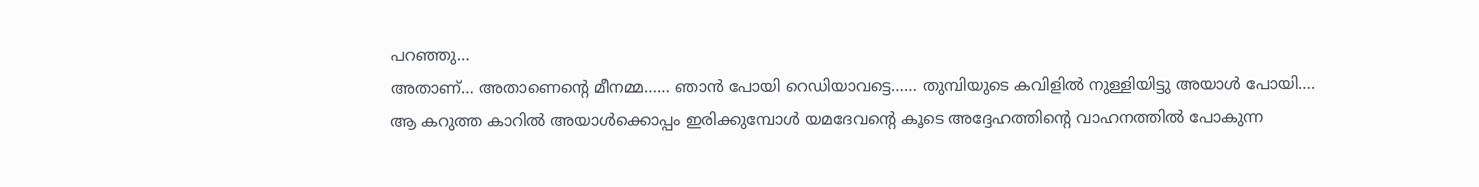പറഞ്ഞു…
അതാണ്… അതാണെന്റെ മീനമ്മ…… ഞാൻ പോയി റെഡിയാവട്ടെ…… തുമ്പിയുടെ കവിളിൽ നുള്ളിയിട്ടു അയാൾ പോയി….
ആ കറുത്ത കാറിൽ അയാൾക്കൊപ്പം ഇരിക്കുമ്പോൾ യമദേവന്റെ കൂടെ അദ്ദേഹത്തിന്റെ വാഹനത്തിൽ പോകുന്ന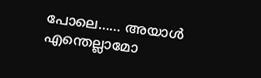പോലെ…… അയാൾ എന്തെല്ലാമോ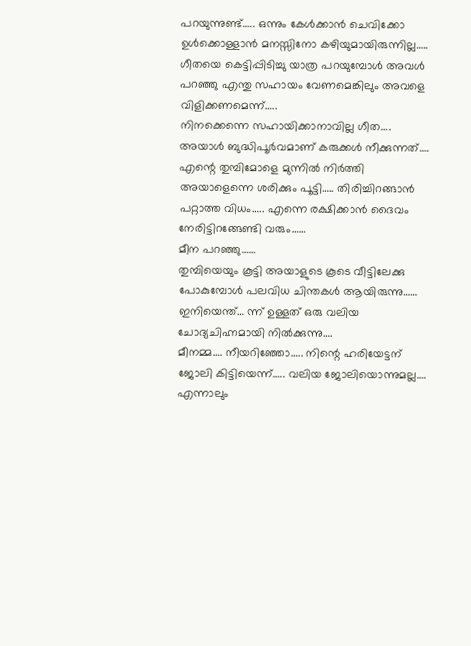പറയുന്നുണ്ട്….. ഒന്നും കേൾക്കാൻ ചെവിക്കോ ഉൾക്കൊള്ളാൻ മനസ്സിനോ കഴിയുമായിരുന്നില്ല…..
ഗീതയെ കെട്ടിപ്പിടിച്ചു യാത്ര പറയുമ്പോൾ അവൾ പറഞ്ഞു എന്തു സഹായം വേണമെങ്കിലും അവളെ വിളിക്കണമെന്ന്…..
നിനക്കെന്നെ സഹായിക്കാനാവില്ല ഗീത…. അയാൾ ബുദ്ധിപൂർവമാണ് കരുക്കൾ നീക്കുന്നത്…. എന്റെ തുമ്പിമോളെ മുന്നിൽ നിർത്തി അയാളെന്നെ ശരിക്കും പൂട്ടി….. തിരിച്ചിറങ്ങാൻ പറ്റാത്ത വിധം….. എന്നെ രക്ഷിക്കാൻ ദൈവം നേരിട്ടിറങ്ങേണ്ടി വരും……
മീന പറഞ്ഞു……
തുമ്പിയെയും കൂട്ടി അയാളുടെ കൂടെ വീട്ടിലേക്കു പോകുമ്പോൾ പലവിധ ചിന്തകൾ ആയിരുന്നു…… ഇനിയെന്ത്… ന്ന് ഉള്ളത് ഒരു വലിയ ചോദ്യചിഹ്നമായി നിൽക്കുന്നു….
മീനമ്മ…. നീയറിഞ്ഞോ….. നിന്റെ ഹരിയേട്ടന് ജോലി കിട്ടിയെന്ന്….. വലിയ ജോലിയൊന്നുമല്ല…. എന്നാലും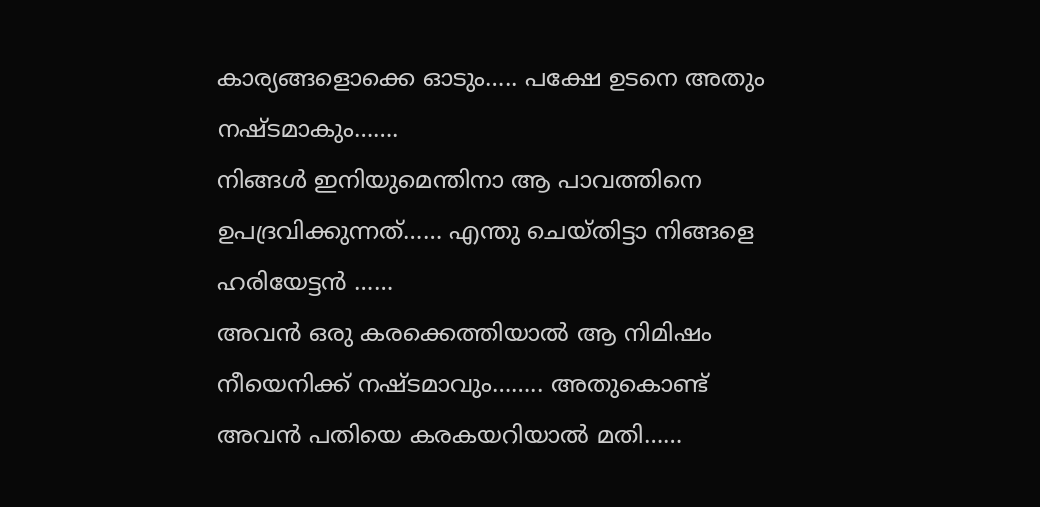കാര്യങ്ങളൊക്കെ ഓടും….. പക്ഷേ ഉടനെ അതും നഷ്ടമാകും…….
നിങ്ങൾ ഇനിയുമെന്തിനാ ആ പാവത്തിനെ ഉപദ്രവിക്കുന്നത്…… എന്തു ചെയ്തിട്ടാ നിങ്ങളെ ഹരിയേട്ടൻ ……
അവൻ ഒരു കരക്കെത്തിയാൽ ആ നിമിഷം നീയെനിക്ക് നഷ്ടമാവും…….. അതുകൊണ്ട് അവൻ പതിയെ കരകയറിയാൽ മതി……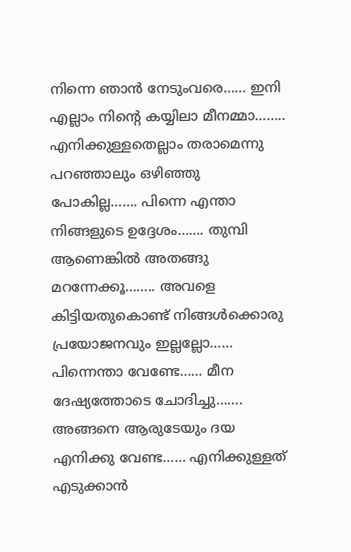നിന്നെ ഞാൻ നേടുംവരെ…… ഇനി എല്ലാം നിന്റെ കയ്യിലാ മീനമ്മാ……..
എനിക്കുള്ളതെല്ലാം തരാമെന്നു പറഞ്ഞാലും ഒഴിഞ്ഞു പോകില്ല……. പിന്നെ എന്താ നിങ്ങളുടെ ഉദ്ദേശം……. തുമ്പി ആണെങ്കിൽ അതങ്ങു മറന്നേക്കൂ…….. അവളെ കിട്ടിയതുകൊണ്ട് നിങ്ങൾക്കൊരു പ്രയോജനവും ഇല്ലല്ലോ…… പിന്നെന്താ വേണ്ടേ…… മീന ദേഷ്യത്തോടെ ചോദിച്ചു…….
അങ്ങനെ ആരുടേയും ദയ എനിക്കു വേണ്ട…… എനിക്കുള്ളത് എടുക്കാൻ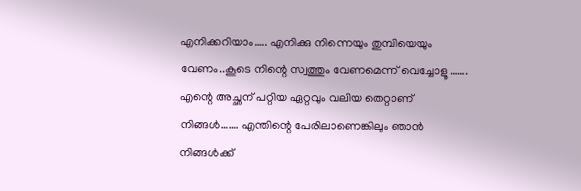എനിക്കറിയാം….. എനിക്കു നിന്നെയും തുമ്പിയെയും വേണം..കൂടെ നിന്റെ സ്വത്തും വേണമെന്ന് വെച്ചോളൂ …….
എന്റെ അച്ഛന് പറ്റിയ ഏറ്റവും വലിയ തെറ്റാണ് നിങ്ങൾ……. എന്തിന്റെ പേരിലാണെങ്കിലും ഞാൻ നിങ്ങൾക്ക്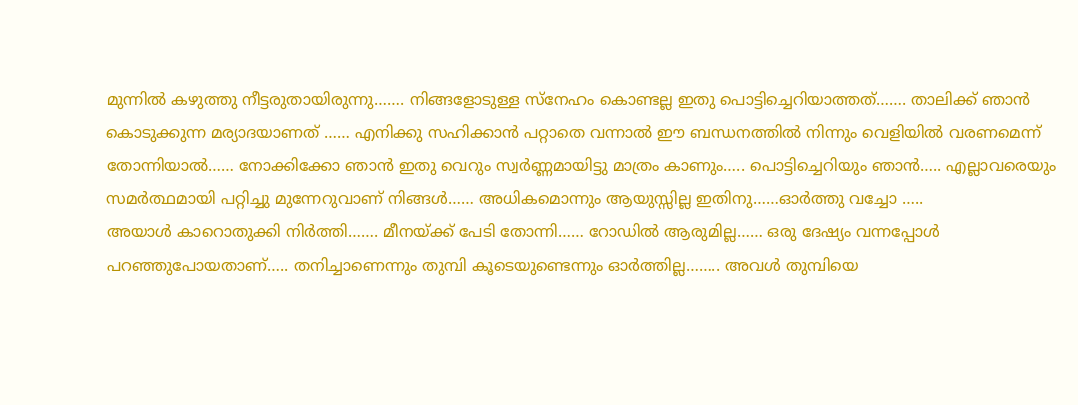മുന്നിൽ കഴുത്തു നീട്ടരുതായിരുന്നു……. നിങ്ങളോടുള്ള സ്നേഹം കൊണ്ടല്ല ഇതു പൊട്ടിച്ചെറിയാത്തത്……. താലിക്ക് ഞാൻ കൊടുക്കുന്ന മര്യാദയാണത് …… എനിക്കു സഹിക്കാൻ പറ്റാതെ വന്നാൽ ഈ ബന്ധനത്തിൽ നിന്നും വെളിയിൽ വരണമെന്ന് തോന്നിയാൽ…… നോക്കിക്കോ ഞാൻ ഇതു വെറും സ്വർണ്ണമായിട്ടു മാത്രം കാണും….. പൊട്ടിച്ചെറിയും ഞാൻ….. എല്ലാവരെയും സമർത്ഥമായി പറ്റിച്ചു മുന്നേറുവാണ് നിങ്ങൾ…… അധികമൊന്നും ആയുസ്സില്ല ഇതിനു……ഓർത്തു വച്ചോ …..
അയാൾ കാറൊതുക്കി നിർത്തി……. മീനയ്ക്ക് പേടി തോന്നി…… റോഡിൽ ആരുമില്ല…… ഒരു ദേഷ്യം വന്നപ്പോൾ പറഞ്ഞുപോയതാണ്….. തനിച്ചാണെന്നും തുമ്പി കൂടെയുണ്ടെന്നും ഓർത്തില്ല…….. അവൾ തുമ്പിയെ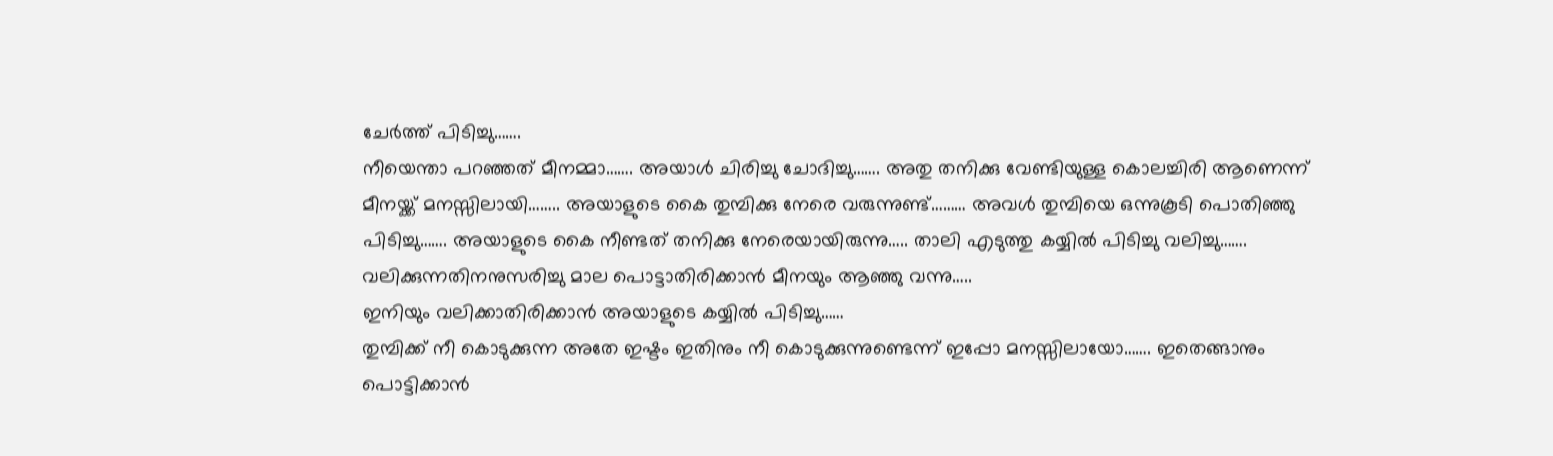ചേർത്ത് പിടിച്ചു…….
നീയെന്താ പറഞ്ഞത് മീനമ്മാ……. അയാൾ ചിരിച്ചു ചോദിച്ചു……. അതു തനിക്കു വേണ്ടിയുള്ള കൊലച്ചിരി ആണെന്ന് മീനയ്ക്ക് മനസ്സിലായി…….. അയാളുടെ കൈ തുമ്പിക്കു നേരെ വരുന്നുണ്ട്……… അവൾ തുമ്പിയെ ഒന്നുകൂടി പൊതിഞ്ഞു പിടിച്ചു……. അയാളുടെ കൈ നീണ്ടത് തനിക്കു നേരെയായിരുന്നു….. താലി എടുത്തു കയ്യിൽ പിടിച്ചു വലിച്ചു……. വലിക്കുന്നതിനനുസരിച്ചു മാല പൊട്ടാതിരിക്കാൻ മീനയും ആഞ്ഞു വന്നു…..
ഇനിയും വലിക്കാതിരിക്കാൻ അയാളുടെ കയ്യിൽ പിടിച്ചു……
തുമ്പിക്ക് നീ കൊടുക്കുന്ന അതേ ഇഷ്ടം ഇതിനും നീ കൊടുക്കുന്നുണ്ടെന്ന് ഇപ്പോ മനസ്സിലായോ……. ഇതെങ്ങാനും പൊട്ടിക്കാൻ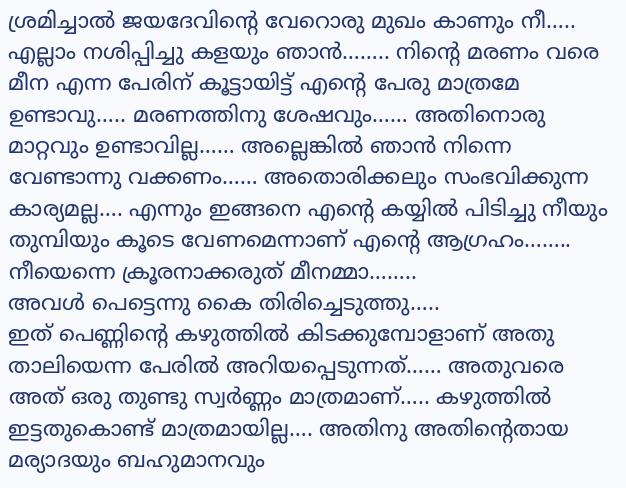ശ്രമിച്ചാൽ ജയദേവിന്റെ വേറൊരു മുഖം കാണും നീ….. എല്ലാം നശിപ്പിച്ചു കളയും ഞാൻ…….. നിന്റെ മരണം വരെ മീന എന്ന പേരിന് കൂട്ടായിട്ട് എന്റെ പേരു മാത്രമേ ഉണ്ടാവു….. മരണത്തിനു ശേഷവും…… അതിനൊരു മാറ്റവും ഉണ്ടാവില്ല…… അല്ലെങ്കിൽ ഞാൻ നിന്നെ വേണ്ടാന്നു വക്കണം…… അതൊരിക്കലും സംഭവിക്കുന്ന കാര്യമല്ല…. എന്നും ഇങ്ങനെ എന്റെ കയ്യിൽ പിടിച്ചു നീയും തുമ്പിയും കൂടെ വേണമെന്നാണ് എന്റെ ആഗ്രഹം…….. നീയെന്നെ ക്രൂരനാക്കരുത് മീനമ്മാ……..
അവൾ പെട്ടെന്നു കൈ തിരിച്ചെടുത്തു…..
ഇത് പെണ്ണിന്റെ കഴുത്തിൽ കിടക്കുമ്പോളാണ് അതു താലിയെന്ന പേരിൽ അറിയപ്പെടുന്നത്…… അതുവരെ അത് ഒരു തുണ്ടു സ്വർണ്ണം മാത്രമാണ്….. കഴുത്തിൽ ഇട്ടതുകൊണ്ട് മാത്രമായില്ല…. അതിനു അതിന്റെതായ മര്യാദയും ബഹുമാനവും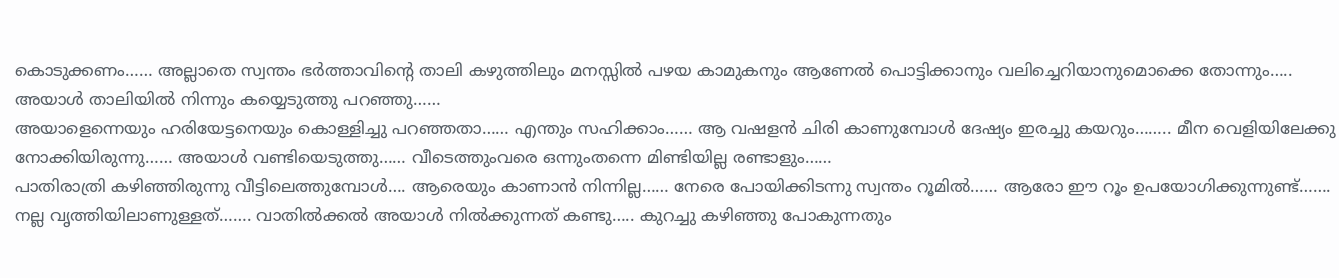കൊടുക്കണം…… അല്ലാതെ സ്വന്തം ഭർത്താവിന്റെ താലി കഴുത്തിലും മനസ്സിൽ പഴയ കാമുകനും ആണേൽ പൊട്ടിക്കാനും വലിച്ചെറിയാനുമൊക്കെ തോന്നും….. അയാൾ താലിയിൽ നിന്നും കയ്യെടുത്തു പറഞ്ഞു……
അയാളെന്നെയും ഹരിയേട്ടനെയും കൊള്ളിച്ചു പറഞ്ഞതാ…… എന്തും സഹിക്കാം…… ആ വഷളൻ ചിരി കാണുമ്പോൾ ദേഷ്യം ഇരച്ചു കയറും…….. മീന വെളിയിലേക്കു നോക്കിയിരുന്നു…… അയാൾ വണ്ടിയെടുത്തു…… വീടെത്തുംവരെ ഒന്നുംതന്നെ മിണ്ടിയില്ല രണ്ടാളും……
പാതിരാത്രി കഴിഞ്ഞിരുന്നു വീട്ടിലെത്തുമ്പോൾ…. ആരെയും കാണാൻ നിന്നില്ല…… നേരെ പോയിക്കിടന്നു സ്വന്തം റൂമിൽ…… ആരോ ഈ റൂം ഉപയോഗിക്കുന്നുണ്ട്……. നല്ല വൃത്തിയിലാണുള്ളത്……. വാതിൽക്കൽ അയാൾ നിൽക്കുന്നത് കണ്ടു….. കുറച്ചു കഴിഞ്ഞു പോകുന്നതും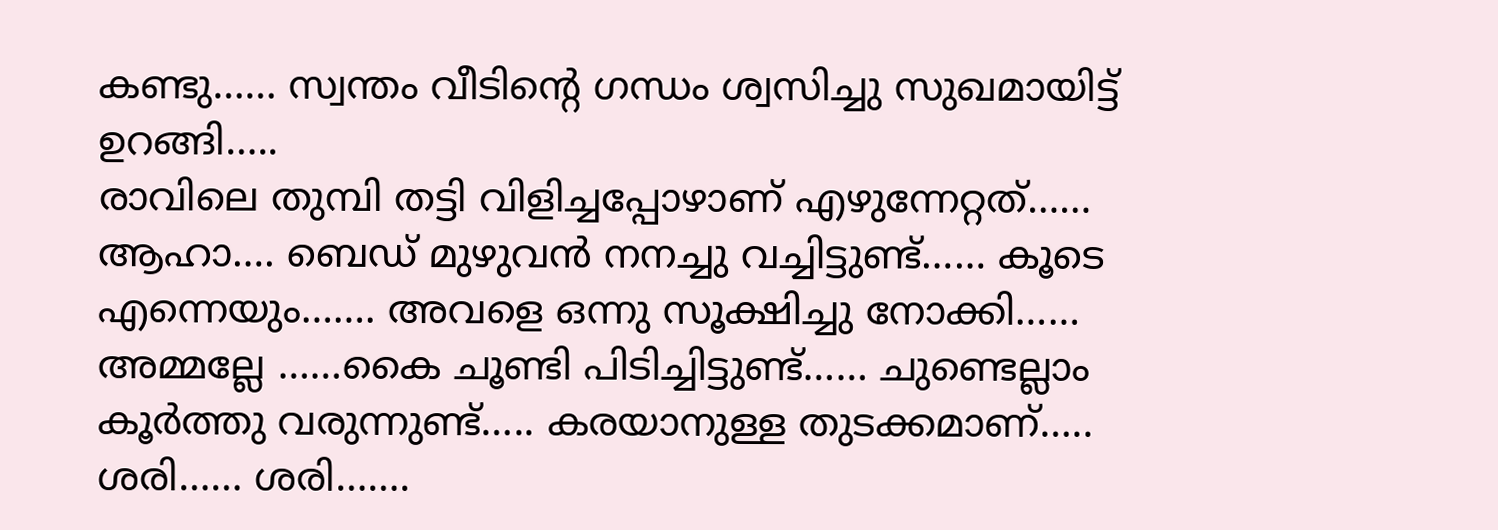കണ്ടു…… സ്വന്തം വീടിന്റെ ഗന്ധം ശ്വസിച്ചു സുഖമായിട്ട് ഉറങ്ങി…..
രാവിലെ തുമ്പി തട്ടി വിളിച്ചപ്പോഴാണ് എഴുന്നേറ്റത്……
ആഹാ…. ബെഡ് മുഴുവൻ നനച്ചു വച്ചിട്ടുണ്ട്…… കൂടെ എന്നെയും……. അവളെ ഒന്നു സൂക്ഷിച്ചു നോക്കി……
അമ്മല്ലേ ……കൈ ചൂണ്ടി പിടിച്ചിട്ടുണ്ട്…… ചുണ്ടെല്ലാം കൂർത്തു വരുന്നുണ്ട്….. കരയാനുള്ള തുടക്കമാണ്…..
ശരി…… ശരി…….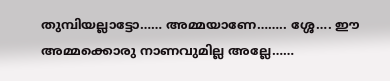തുമ്പിയല്ലാട്ടോ…… അമ്മയാണേ…….. ശ്ശേ…. ഈ അമ്മക്കൊരു നാണവുമില്ല അല്ലേ……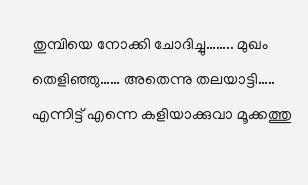തുമ്പിയെ നോക്കി ചോദിച്ചു…….. മുഖം തെളിഞ്ഞു…… അതെന്നു തലയാട്ടി….. എന്നിട്ട് എന്നെ കളിയാക്കുവാ മൂക്കത്തു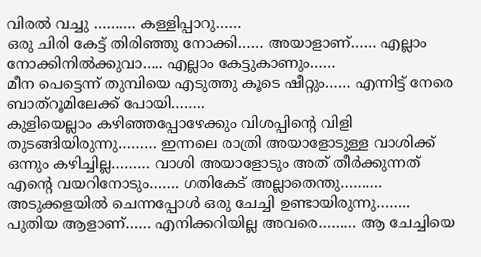വിരൽ വച്ചു ………. കള്ളിപ്പാറു……
ഒരു ചിരി കേട്ട് തിരിഞ്ഞു നോക്കി…… അയാളാണ്…… എല്ലാം നോക്കിനിൽക്കുവാ….. എല്ലാം കേട്ടുകാണും……
മീന പെട്ടെന്ന് തുമ്പിയെ എടുത്തു കൂടെ ഷീറ്റും…… എന്നിട്ട് നേരെ ബാത്റൂമിലേക്ക് പോയി……..
കുളിയെല്ലാം കഴിഞ്ഞപ്പോഴേക്കും വിശപ്പിന്റെ വിളി തുടങ്ങിയിരുന്നു……… ഇന്നലെ രാത്രി അയാളോടുള്ള വാശിക്ക് ഒന്നും കഴിച്ചില്ല……… വാശി അയാളോടും അത് തീർക്കുന്നത് എന്റെ വയറിനോടും……. ഗതികേട് അല്ലാതെന്തു……….
അടുക്കളയിൽ ചെന്നപ്പോൾ ഒരു ചേച്ചി ഉണ്ടായിരുന്നു…….. പുതിയ ആളാണ്…… എനിക്കറിയില്ല അവരെ……… ആ ചേച്ചിയെ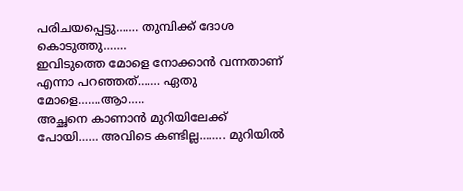പരിചയപ്പെട്ടു……. തുമ്പിക്ക് ദോശ കൊടുത്തു…….
ഇവിടുത്തെ മോളെ നോക്കാൻ വന്നതാണ് എന്നാ പറഞ്ഞത്……. ഏതു മോളെ…….ആാ…..
അച്ഛനെ കാണാൻ മുറിയിലേക്ക് പോയി…… അവിടെ കണ്ടില്ല…….. മുറിയിൽ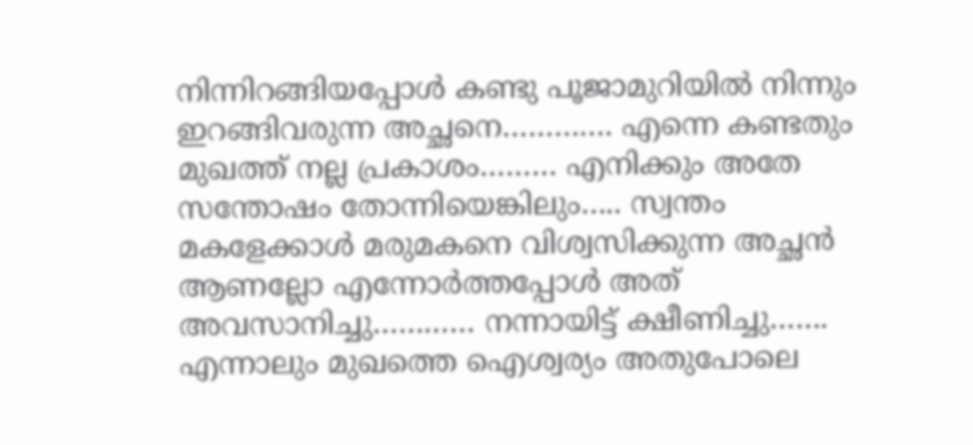നിന്നിറങ്ങിയപ്പോൾ കണ്ടു പൂജാമുറിയിൽ നിന്നും ഇറങ്ങിവരുന്ന അച്ഛനെ…………. എന്നെ കണ്ടതും മുഖത്ത് നല്ല പ്രകാശം……… എനിക്കും അതേ സന്തോഷം തോന്നിയെങ്കിലും….. സ്വന്തം മകളേക്കാൾ മരുമകനെ വിശ്വസിക്കുന്ന അച്ഛൻ ആണല്ലോ എന്നോർത്തപ്പോൾ അത് അവസാനിച്ചു………… നന്നായിട്ട് ക്ഷീണിച്ചു……. എന്നാലും മുഖത്തെ ഐശ്വര്യം അതുപോലെ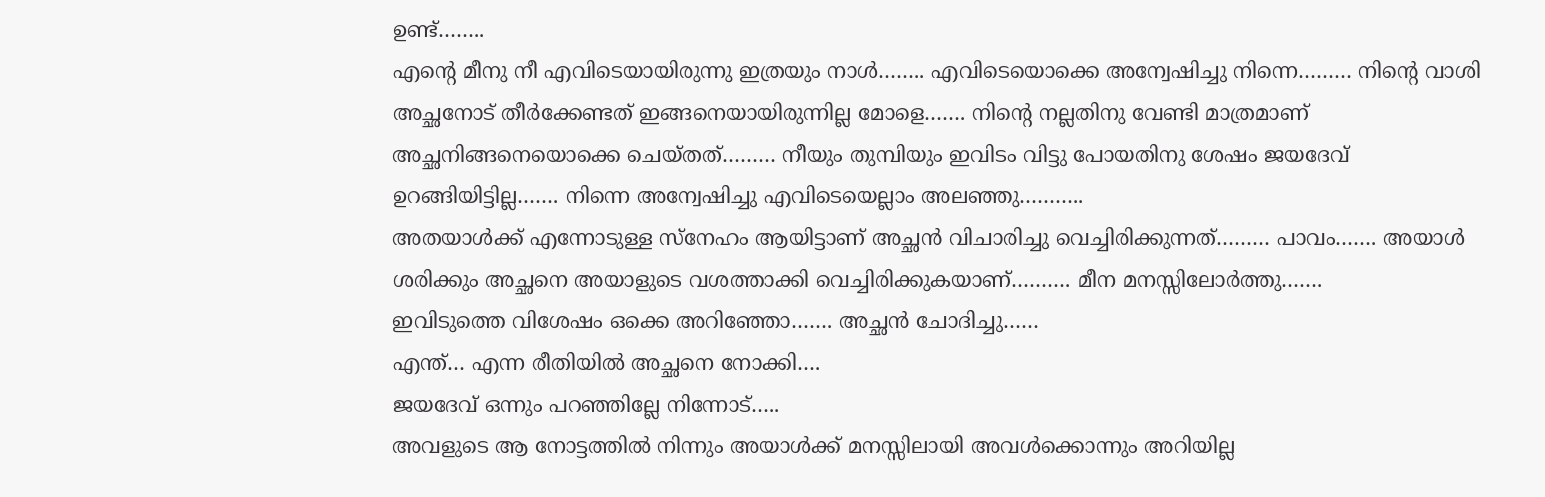ഉണ്ട്……..
എന്റെ മീനു നീ എവിടെയായിരുന്നു ഇത്രയും നാൾ…….. എവിടെയൊക്കെ അന്വേഷിച്ചു നിന്നെ……… നിന്റെ വാശി അച്ഛനോട് തീർക്കേണ്ടത് ഇങ്ങനെയായിരുന്നില്ല മോളെ……. നിന്റെ നല്ലതിനു വേണ്ടി മാത്രമാണ് അച്ഛനിങ്ങനെയൊക്കെ ചെയ്തത്……… നീയും തുമ്പിയും ഇവിടം വിട്ടു പോയതിനു ശേഷം ജയദേവ് ഉറങ്ങിയിട്ടില്ല……. നിന്നെ അന്വേഷിച്ചു എവിടെയെല്ലാം അലഞ്ഞു………..
അതയാൾക്ക് എന്നോടുള്ള സ്നേഹം ആയിട്ടാണ് അച്ഛൻ വിചാരിച്ചു വെച്ചിരിക്കുന്നത്……… പാവം……. അയാൾ ശരിക്കും അച്ഛനെ അയാളുടെ വശത്താക്കി വെച്ചിരിക്കുകയാണ്………. മീന മനസ്സിലോർത്തു…….
ഇവിടുത്തെ വിശേഷം ഒക്കെ അറിഞ്ഞോ……. അച്ഛൻ ചോദിച്ചു……
എന്ത്… എന്ന രീതിയിൽ അച്ഛനെ നോക്കി….
ജയദേവ് ഒന്നും പറഞ്ഞില്ലേ നിന്നോട്…..
അവളുടെ ആ നോട്ടത്തിൽ നിന്നും അയാൾക്ക് മനസ്സിലായി അവൾക്കൊന്നും അറിയില്ല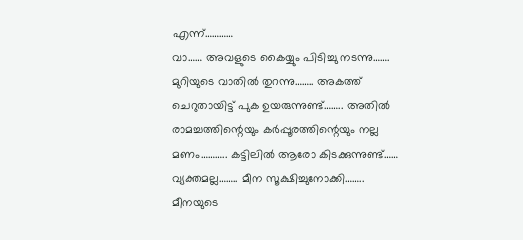എന്ന്…………
വാ…… അവളുടെ കൈയ്യും പിടിച്ചു നടന്നു……. മുറിയുടെ വാതിൽ തുറന്നു…….. അകത്ത് ചെറുതായിട്ട് പുക ഉയരുന്നുണ്ട്…….. അതിൽ രാമച്ചത്തിന്റെയും കർപ്പൂരത്തിന്റെയും നല്ല മണം……….. കട്ടിലിൽ ആരോ കിടക്കുന്നുണ്ട്…… വ്യക്തമല്ല…….. മീന സൂക്ഷിച്ചുനോക്കി……..
മീനയുടെ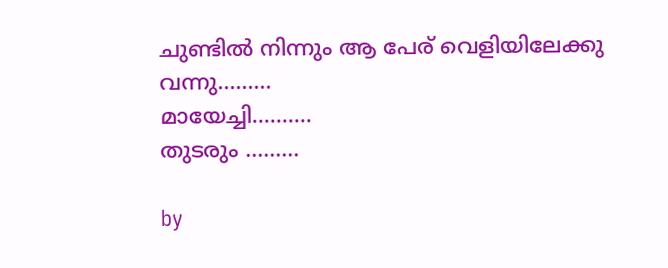ചുണ്ടിൽ നിന്നും ആ പേര് വെളിയിലേക്കു വന്നു………
മായേച്ചി……….
തുടരും ………

by